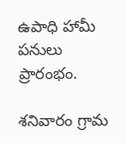ఉపాధి హామీ పనులు ప్రారంభం.

శనివారం గ్రామ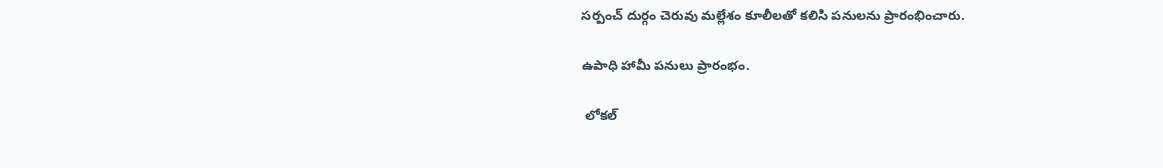సర్పంచ్ దుర్గం చెరువు మల్లేశం కూలీలతో కలిసి పనులను ప్రారంభించారు.

ఉపాధి హామీ పనులు ప్రారంభం.

 లోకల్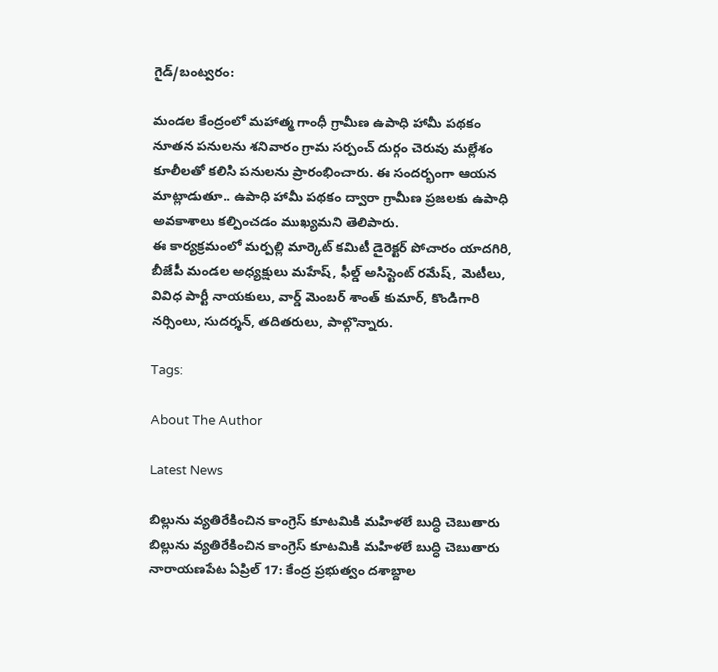గైడ్/బంట్వరం:

మండల కేంద్రంలో మహాత్మ గాంధీ గ్రామీణ ఉపాధి హామీ పథకం నూతన పనులను శనివారం గ్రామ సర్పంచ్ దుర్గం చెరువు మల్లేశం కూలీలతో కలిసి పనులను ప్రారంభించారు. ఈ సందర్భంగా ఆయన మాట్లాడుతూ.. ఉపాధి హామీ పథకం ద్వారా గ్రామీణ ప్రజలకు ఉపాధి అవకాశాలు కల్పించడం ముఖ్యమని తెలిపారు.
ఈ కార్యక్రమంలో మర్పల్లి మార్కెట్ కమిటీ డైరెక్టర్ పోచారం యాదగిరి, బీజేపీ మండల అధ్యక్షులు మహేష్, ఫీల్డ్ అసిస్టెంట్ రమేష్, మెటీలు, వివిధ పార్టీ నాయకులు, వార్డ్ మెంబర్ శాంత్ కుమార్, కొండిగారి నర్సింలు, సుదర్శన్, తదితరులు, పాల్గొన్నారు.

Tags:

About The Author

Latest News

బిల్లును వ్యతిరేకించిన కాంగ్రెస్ కూటమికి మహిళలే బుద్ధి చెబుతారు బిల్లును వ్యతిరేకించిన కాంగ్రెస్ కూటమికి మహిళలే బుద్ధి చెబుతారు
నారాయణపేట ఏప్రిల్ 17: కేంద్ర ప్రభుత్వం దశాబ్దాల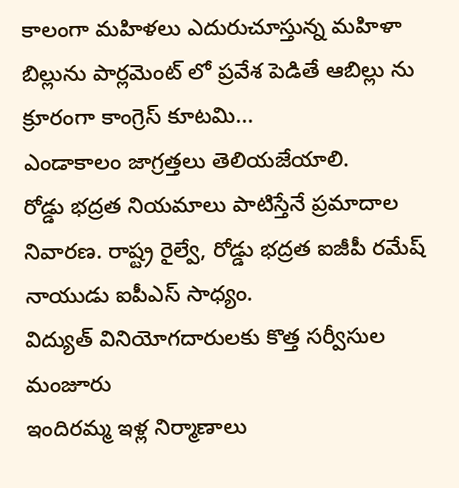కాలంగా మహిళలు ఎదురుచూస్తున్న మహిళా బిల్లును పార్లమెంట్ లో ప్రవేశ పెడితే ఆబిల్లు ను క్రూరంగా కాంగ్రెస్ కూటమి...
ఎండాకాలం జాగ్రత్తలు తెలియజేయాలి.
రోడ్డు భద్రత నియమాలు పాటిస్తేనే ప్రమాదాల నివారణ. రాష్ట్ర రైల్వే, రోడ్డు భద్రత ఐజీపీ రమేష్ నాయుడు ఐపీఎస్ సాధ్యం.
విద్యుత్ వినియోగదారులకు కొత్త సర్వీసుల మంజూరు
ఇందిరమ్మ ఇళ్ల నిర్మాణాలు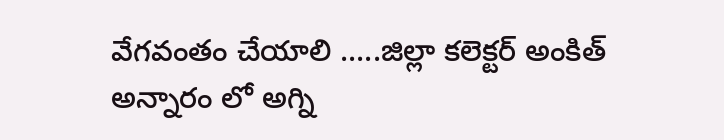వేగవంతం చేయాలి .....జిల్లా కలెక్టర్ అంకిత్
అన్నారం లో అగ్ని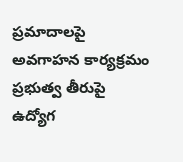ప్రమాదాలపై అవగాహన కార్యక్రమం
ప్రభుత్వ తీరుపై ఉద్యోగ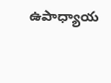ఉపాధ్యాయ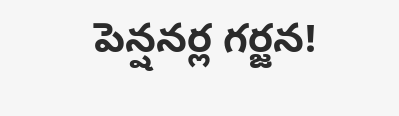పెన్షనర్ల గర్జన!